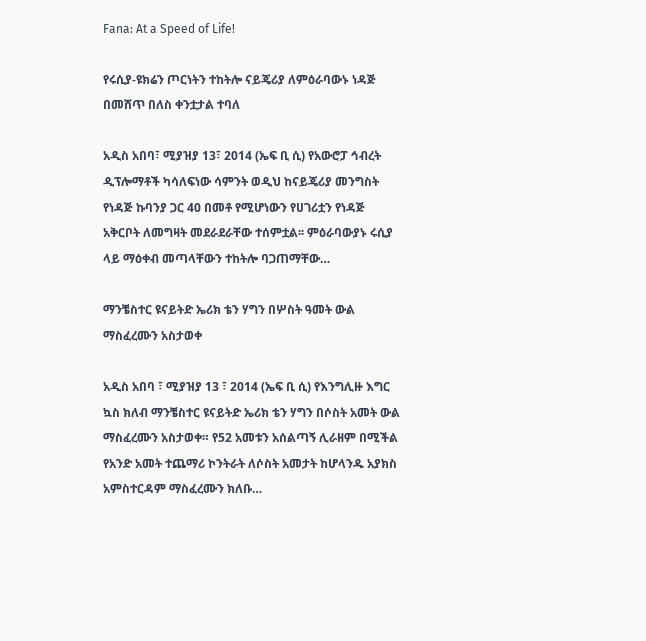Fana: At a Speed of Life!

የሩሲያ-ዩክሬን ጦርነትን ተከትሎ ናይጄሪያ ለምዕራባውኑ ነዳጅ በመሸጥ በለስ ቀንቷታል ተባለ

አዲስ አበባ፣ ሚያዝያ 13፣ 2014 (ኤፍ ቢ ሲ) የአውሮፓ ኅብረት ዲፕሎማቶች ካሳለፍነው ሳምንት ወዲህ ከናይጄሪያ መንግስት የነዳጅ ኩባንያ ጋር 40 በመቶ የሚሆነውን የሀገሪቷን የነዳጅ አቅርቦት ለመግዛት መደራደራቸው ተሰምቷል፡፡ ምዕራባውያኑ ሩሲያ ላይ ማዕቀብ መጣላቸውን ተከትሎ ባጋጠማቸው…

ማንቼስተር ዩናይትድ ኤሪክ ቴን ሃግን በሦስት ዓመት ውል ማስፈረሙን አስታወቀ

አዲስ አበባ ፣ ሚያዝያ 13 ፣ 2014 (ኤፍ ቢ ሲ) የእንግሊዙ እግር ኳስ ክለብ ማንቼስተር ዩናይትድ ኤሪክ ቴን ሃግን በሶስት አመት ውል ማስፈረሙን አስታወቀ። የ52 አመቱን አሰልጣኝ ሊራዘም በሚችል የአንድ አመት ተጨማሪ ኮንትራት ለሶስት አመታት ከሆላንዱ አያክስ አምስተርዳም ማስፈረሙን ክለቡ…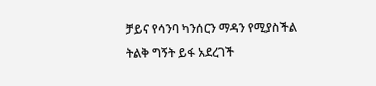ቻይና የሳንባ ካንሰርን ማዳን የሚያስችል ትልቅ ግኝት ይፋ አደረገች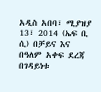አዲስ አበባ፣ ሚያዝያ 13፣ 2014 (ኤፍ ቢ ሲ) በቻይና እና በዓለም አቀፍ ደረጃ በገዳይነቱ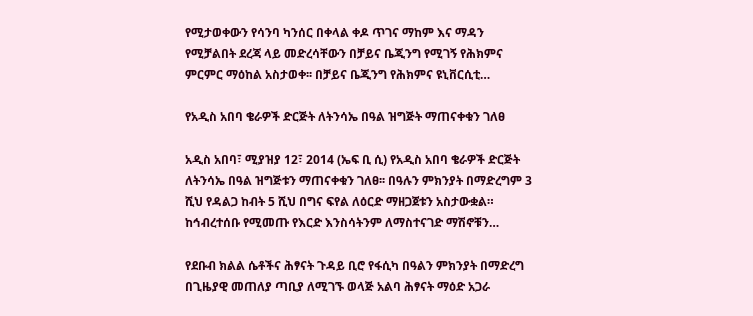የሚታወቀውን የሳንባ ካንሰር በቀላል ቀዶ ጥገና ማከም እና ማዳን የሚቻልበት ደረጃ ላይ መድረሳቸውን በቻይና ቤጂንግ የሚገኝ የሕክምና ምርምር ማዕከል አስታወቀ፡፡ በቻይና ቤጂንግ የሕክምና ዩኒቨርሲቲ…

የአዲስ አበባ ቄራዎች ድርጅት ለትንሳኤ በዓል ዝግጅት ማጠናቀቁን ገለፀ

አዲስ አበባ፣ ሚያዝያ 12፣ 2014 (ኤፍ ቢ ሲ) የአዲስ አበባ ቄራዎች ድርጅት ለትንሳኤ በዓል ዝግጅቱን ማጠናቀቁን ገለፀ፡፡ በዓሉን ምክንያት በማድረግም 3 ሺህ የዳልጋ ከብት 5 ሺህ በግና ፍየል ለዕርድ ማዘጋጀቱን አስታውቋል። ከኅብረተሰቡ የሚመጡ የእርድ እንስሳትንም ለማስተናገድ ማሽኖቹን…

የደቡብ ክልል ሴቶችና ሕፃናት ጉዳይ ቢሮ የፋሲካ በዓልን ምክንያት በማድረግ በጊዜያዊ መጠለያ ጣቢያ ለሚገኙ ወላጅ አልባ ሕፃናት ማዕድ አጋራ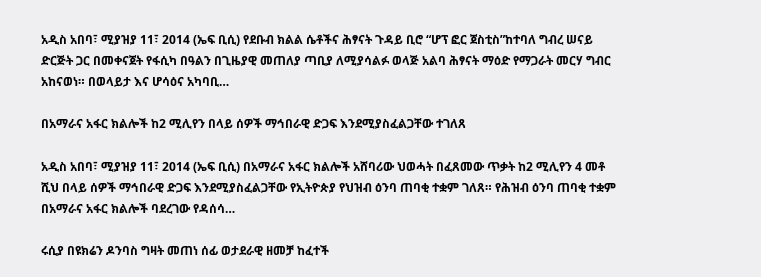አዲስ አበባ፣ ሚያዝያ 11፣ 2014 (ኤፍ ቢሲ) የደቡብ ክልል ሴቶችና ሕፃናት ጉዳይ ቢሮ “ሆፕ ፎር ጀስቲስ”ከተባለ ግብረ ሠናይ ድርጅት ጋር በመቀናጀት የፋሲካ በዓልን በጊዜያዊ መጠለያ ጣቢያ ለሚያሳልፉ ወላጅ አልባ ሕፃናት ማዕድ የማጋራት መርሃ ግብር አከናወነ። በወላይታ እና ሆሳዕና አካባቢ…

በአማራና አፋር ክልሎች ከ2 ሚሊየን በላይ ሰዎች ማኅበራዊ ድጋፍ እንደሚያስፈልጋቸው ተገለጸ

አዲስ አበባ፣ ሚያዝያ 11፣ 2014 (ኤፍ ቢሲ) በአማራና አፋር ክልሎች አሸባሪው ህወሓት በፈጸመው ጥቃት ከ2 ሚሊየን 4 መቶ ሺህ በላይ ሰዎች ማኅበራዊ ድጋፍ እንደሚያስፈልጋቸው የኢትዮጵያ የህዝብ ዕንባ ጠባቂ ተቋም ገለጸ። የሕዝብ ዕንባ ጠባቂ ተቋም በአማራና አፋር ክልሎች ባደረገው የዳሰሳ…

ሩሲያ በዩክሬን ዶንባስ ግዛት መጠነ ሰፊ ወታደራዊ ዘመቻ ከፈተች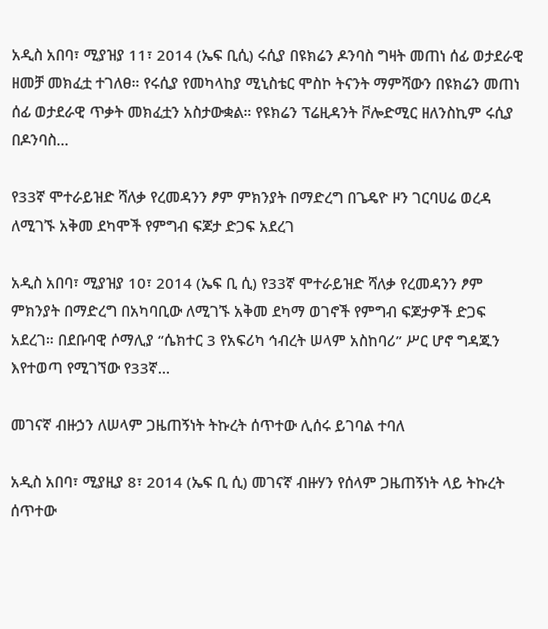አዲስ አበባ፣ ሚያዝያ 11፣ 2014 (ኤፍ ቢሲ) ሩሲያ በዩክሬን ዶንባስ ግዛት መጠነ ሰፊ ወታደራዊ ዘመቻ መክፈቷ ተገለፀ። የሩሲያ የመካላከያ ሚኒስቴር ሞስኮ ትናንት ማምሻውን በዩክሬን መጠነ ሰፊ ወታደራዊ ጥቃት መክፈቷን አስታውቋል። የዩክሬን ፕሬዚዳንት ቮሎድሚር ዘለንስኪም ሩሲያ በዶንባስ…

የ33ኛ ሞተራይዝድ ሻለቃ የረመዳንን ፆም ምክንያት በማድረግ በጌዴዮ ዞን ገርባሀሬ ወረዳ ለሚገኙ አቅመ ደካሞች የምግብ ፍጆታ ድጋፍ አደረገ

አዲስ አበባ፣ ሚያዝያ 10፣ 2014 (ኤፍ ቢ ሲ) የ33ኛ ሞተራይዝድ ሻለቃ የረመዳንን ፆም ምክንያት በማድረግ በአካባቢው ለሚገኙ አቅመ ደካማ ወገኖች የምግብ ፍጆታዎች ድጋፍ አደረገ። በደቡባዊ ሶማሊያ “ሴክተር 3 የአፍሪካ ኅብረት ሠላም አስከባሪ” ሥር ሆኖ ግዳጁን እየተወጣ የሚገኘው የ33ኛ…

መገናኛ ብዙኃን ለሠላም ጋዜጠኝነት ትኩረት ሰጥተው ሊሰሩ ይገባል ተባለ

አዲስ አበባ፣ ሚያዚያ 8፣ 2014 (ኤፍ ቢ ሲ) መገናኛ ብዙሃን የሰላም ጋዜጠኝነት ላይ ትኩረት ሰጥተው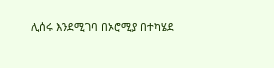ሊሰሩ እንደሚገባ በኦሮሚያ በተካሄደ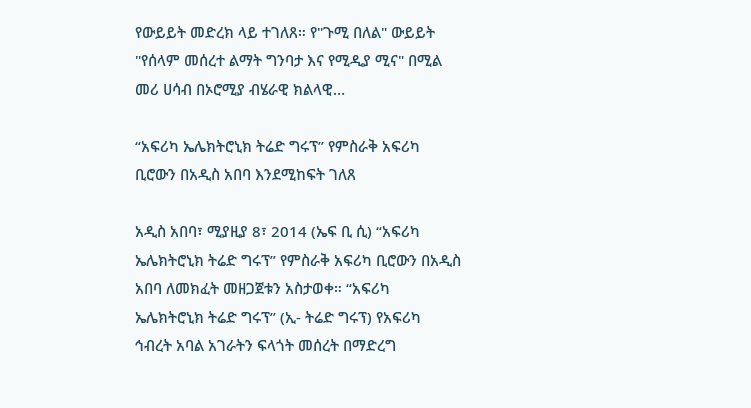የውይይት መድረክ ላይ ተገለጸ። የ"ጉሚ በለል" ውይይት "የሰላም መሰረተ ልማት ግንባታ እና የሚዲያ ሚና" በሚል መሪ ሀሳብ በኦሮሚያ ብሄራዊ ክልላዊ…

“አፍሪካ ኤሌክትሮኒክ ትሬድ ግሩፕ” የምስራቅ አፍሪካ ቢሮውን በአዲስ አበባ እንደሚከፍት ገለጸ

አዲስ አበባ፣ ሚያዚያ 8፣ 2014 (ኤፍ ቢ ሲ) “አፍሪካ ኤሌክትሮኒክ ትሬድ ግሩፕ” የምስራቅ አፍሪካ ቢሮውን በአዲስ አበባ ለመክፈት መዘጋጀቱን አስታወቀ። “አፍሪካ ኤሌክትሮኒክ ትሬድ ግሩፕ” (ኢ- ትሬድ ግሩፕ) የአፍሪካ ኅብረት አባል አገራትን ፍላጎት መሰረት በማድረግ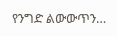የንግድ ልውውጥን…